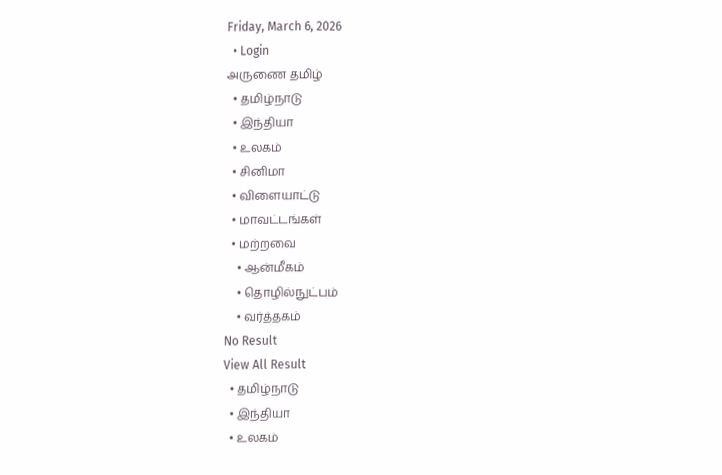Friday, March 6, 2026
  • Login
அருணை தமிழ்
  • தமிழ்நாடு
  • இந்தியா
  • உலகம்
  • சினிமா
  • விளையாட்டு
  • மாவட்டங்கள்
  • மற்றவை
    • ஆன்மீகம்
    • தொழில்நுட்பம்
    • வர்த்தகம்
No Result
View All Result
  • தமிழ்நாடு
  • இந்தியா
  • உலகம்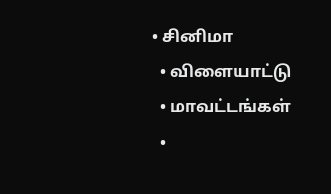• சினிமா
  • விளையாட்டு
  • மாவட்டங்கள்
  •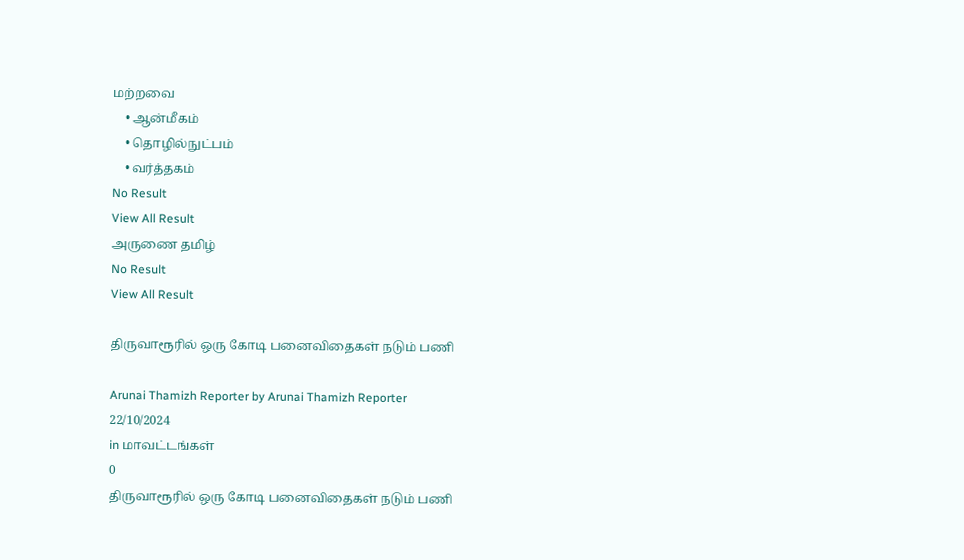மற்றவை
    • ஆன்மீகம்
    • தொழில்நுட்பம்
    • வர்த்தகம்
No Result
View All Result
அருணை தமிழ்
No Result
View All Result

திருவாரூரில் ஒரு கோடி பனைவிதைகள் நடும் பணி

Arunai Thamizh Reporter by Arunai Thamizh Reporter
22/10/2024
in மாவட்டங்கள்
0
திருவாரூரில் ஒரு கோடி பனைவிதைகள் நடும் பணி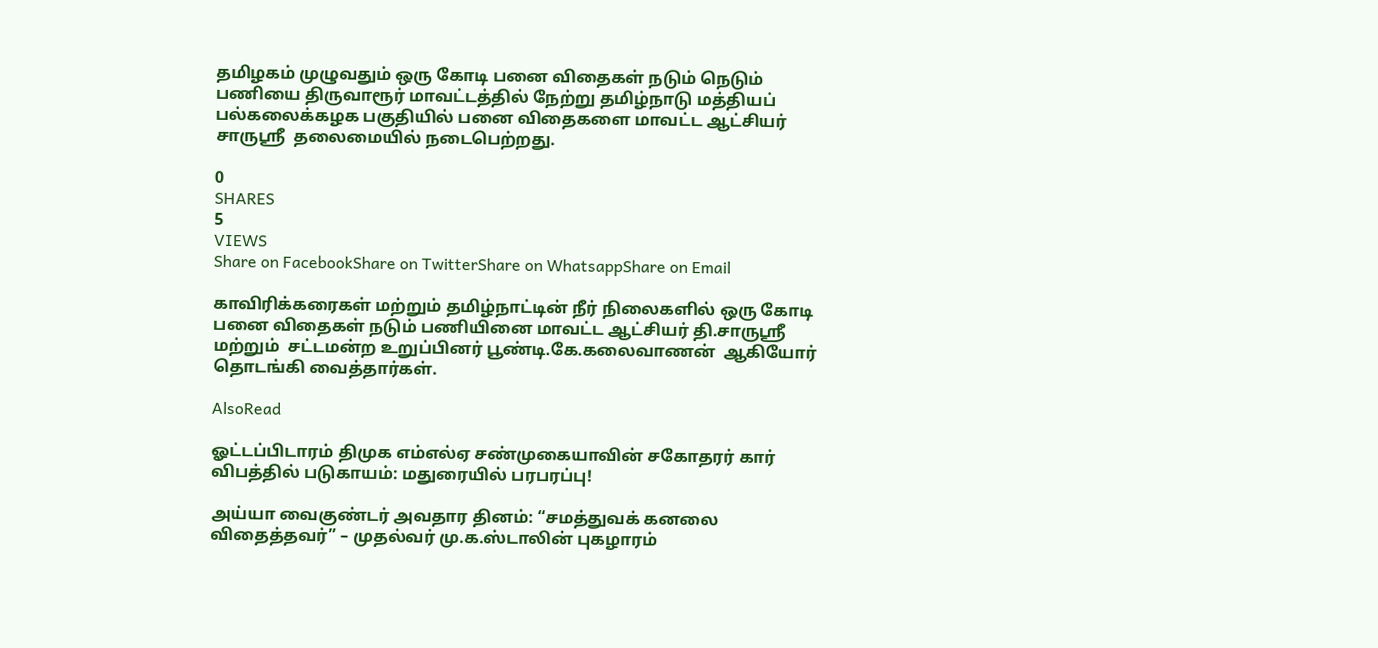தமிழகம் முழுவதும் ஒரு கோடி பனை விதைகள் நடும் நெடும் பணியை திருவாரூர் மாவட்டத்தில் நேற்று தமிழ்நாடு மத்தியப் பல்கலைக்கழக பகுதியில் பனை விதைகளை மாவட்ட ஆட்சியர் சாருஸ்ரீ  தலைமையில் நடைபெற்றது.

0
SHARES
5
VIEWS
Share on FacebookShare on TwitterShare on WhatsappShare on Email

காவிரிக்கரைகள் மற்றும் தமிழ்நாட்டின் நீர் நிலைகளில் ஒரு கோடி பனை விதைகள் நடும் பணியினை மாவட்ட ஆட்சியர் தி.சாருஸ்ரீ மற்றும்  சட்டமன்ற உறுப்பினர் பூண்டி.கே.கலைவாணன்  ஆகியோர் தொடங்கி வைத்தார்கள்.

AlsoRead

ஓட்டப்பிடாரம் திமுக எம்எல்ஏ சண்முகையாவின் சகோதரர் கார் விபத்தில் படுகாயம்: மதுரையில் பரபரப்பு!

அய்யா வைகுண்டர் அவதார தினம்: “சமத்துவக் கனலை விதைத்தவர்” – முதல்வர் மு.க.ஸ்டாலின் புகழாரம்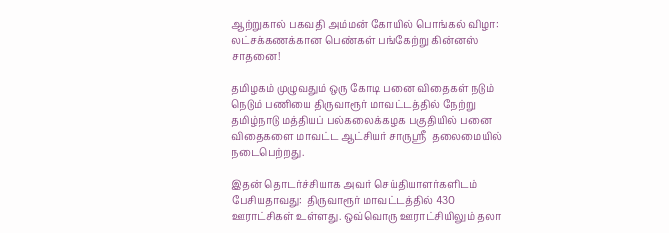ஆற்றுகால் பகவதி அம்மன் கோயில் பொங்கல் விழா: லட்சக்கணக்கான பெண்கள் பங்கேற்று கின்னஸ் சாதனை!

தமிழகம் முழுவதும் ஒரு கோடி பனை விதைகள் நடும் நெடும் பணியை திருவாரூர் மாவட்டத்தில் நேற்று தமிழ்நாடு மத்தியப் பல்கலைக்கழக பகுதியில் பனை விதைகளை மாவட்ட ஆட்சியர் சாருஸ்ரீ  தலைமையில் நடைபெற்றது.

இதன் தொடர்ச்சியாக அவர் செய்தியாளர்களிடம் பேசியதாவது:  திருவாரூர் மாவட்டத்தில் 430 ஊராட்சிகள் உள்ளது. ஒவ்வொரு ஊராட்சியிலும் தலா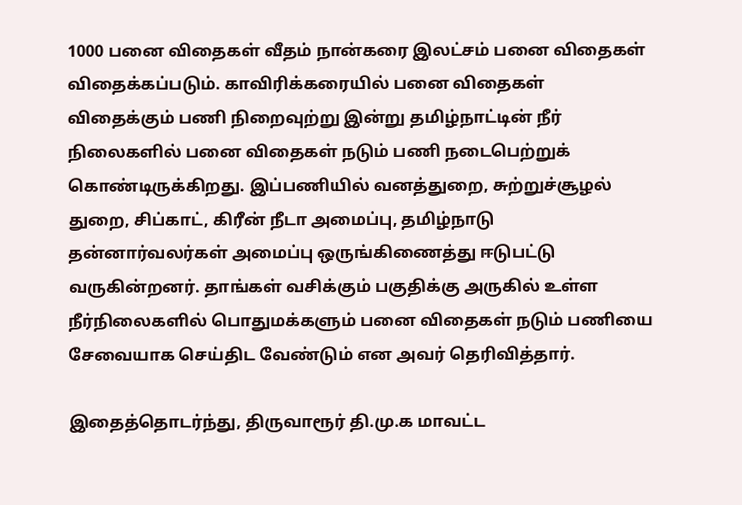1000 பனை விதைகள் வீதம் நான்கரை இலட்சம் பனை விதைகள் விதைக்கப்படும். காவிரிக்கரையில் பனை விதைகள் விதைக்கும் பணி நிறைவுற்று இன்று தமிழ்நாட்டின் நீர் நிலைகளில் பனை விதைகள் நடும் பணி நடைபெற்றுக் கொண்டிருக்கிறது. இப்பணியில் வனத்துறை, சுற்றுச்சூழல் துறை, சிப்காட், கிரீன் நீடா அமைப்பு, தமிழ்நாடு தன்னார்வலர்கள் அமைப்பு ஒருங்கிணைத்து ஈடுபட்டு வருகின்றனர். தாங்கள் வசிக்கும் பகுதிக்கு அருகில் உள்ள நீர்நிலைகளில் பொதுமக்களும் பனை விதைகள் நடும் பணியை சேவையாக செய்திட வேண்டும் என அவர் தெரிவித்தார்.

இதைத்தொடர்ந்து, திருவாரூர் தி.மு.க மாவட்ட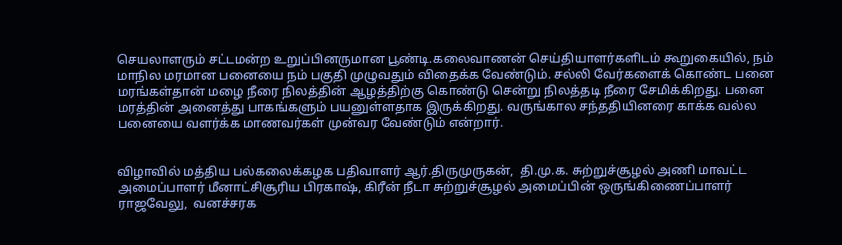செயலாளரும் சட்டமன்ற உறுப்பினருமான பூண்டி.கலைவாணன் செய்தியாளர்களிடம் கூறுகையில், நம் மாநில மரமான பனையை நம் பகுதி முழுவதும் விதைக்க வேண்டும். சல்லி வேர்களைக் கொண்ட பனை மரங்கள்தான் மழை நீரை நிலத்தின் ஆழத்திற்கு கொண்டு சென்று நிலத்தடி நீரை சேமிக்கிறது. பனை மரத்தின் அனைத்து பாகங்களும் பயனுள்ளதாக இருக்கிறது. வருங்கால சந்ததியினரை காக்க வல்ல பனையை வளர்க்க மாணவர்கள் முன்வர வேண்டும் என்றார்.


விழாவில் மத்திய பல்கலைக்கழக பதிவாளர் ஆர்.திருமுருகன்,  தி.மு.க. சுற்றுச்சூழல் அணி மாவட்ட அமைப்பாளர் மீனாட்சிசூரிய பிரகாஷ், கிரீன் நீடா சுற்றுச்சூழல் அமைப்பின் ஒருங்கிணைப்பாளர் ராஜவேலு,  வனச்சரக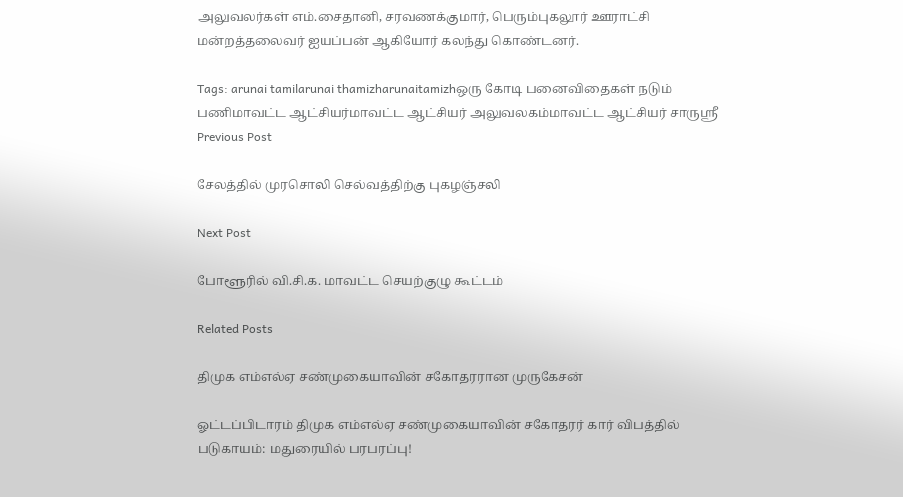அலுவலர்கள் எம்.சைதானி, சரவணக்குமார், பெரும்புகலூர் ஊராட்சி மன்றத்தலைவர் ஐயப்பன் ஆகியோர் கலந்து கொண்டனர்.

Tags: arunai tamilarunai thamizharunaitamizhஒரு கோடி பனைவிதைகள் நடும் பணிமாவட்ட ஆட்சியர்மாவட்ட ஆட்சியர் அலுவலகம்மாவட்ட ஆட்சியர் சாருஸ்ரீ
Previous Post

சேலத்தில் முரசொலி செல்வத்திற்கு புகழஞ்சலி

Next Post

போளூரில் வி.சி.க. மாவட்ட செயற்குழு கூட்டம்

Related Posts

திமுக எம்எல்ஏ சண்முகையாவின் சகோதரரான முருகேசன்

ஓட்டப்பிடாரம் திமுக எம்எல்ஏ சண்முகையாவின் சகோதரர் கார் விபத்தில் படுகாயம்: மதுரையில் பரபரப்பு!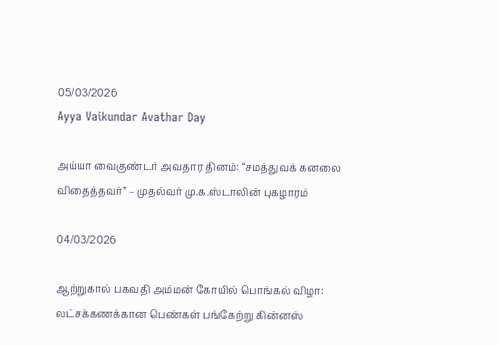05/03/2026
Ayya Vaikundar Avathar Day

அய்யா வைகுண்டர் அவதார தினம்: “சமத்துவக் கனலை விதைத்தவர்” – முதல்வர் மு.க.ஸ்டாலின் புகழாரம்

04/03/2026

ஆற்றுகால் பகவதி அம்மன் கோயில் பொங்கல் விழா: லட்சக்கணக்கான பெண்கள் பங்கேற்று கின்னஸ்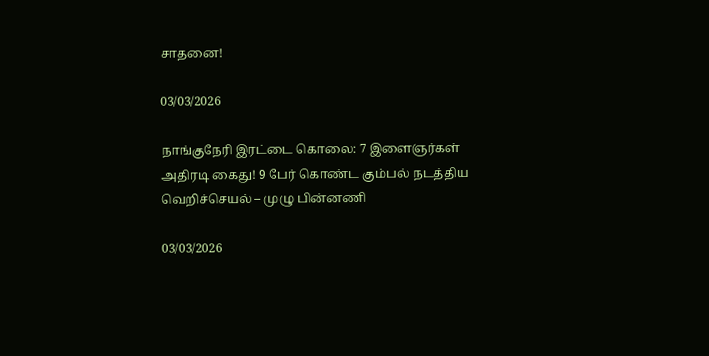சாதனை!

03/03/2026

நாங்குநேரி இரட்டை கொலை: 7 இளைஞர்கள் அதிரடி கைது! 9 பேர் கொண்ட கும்பல் நடத்திய வெறிச்செயல் – முழு பின்னணி

03/03/2026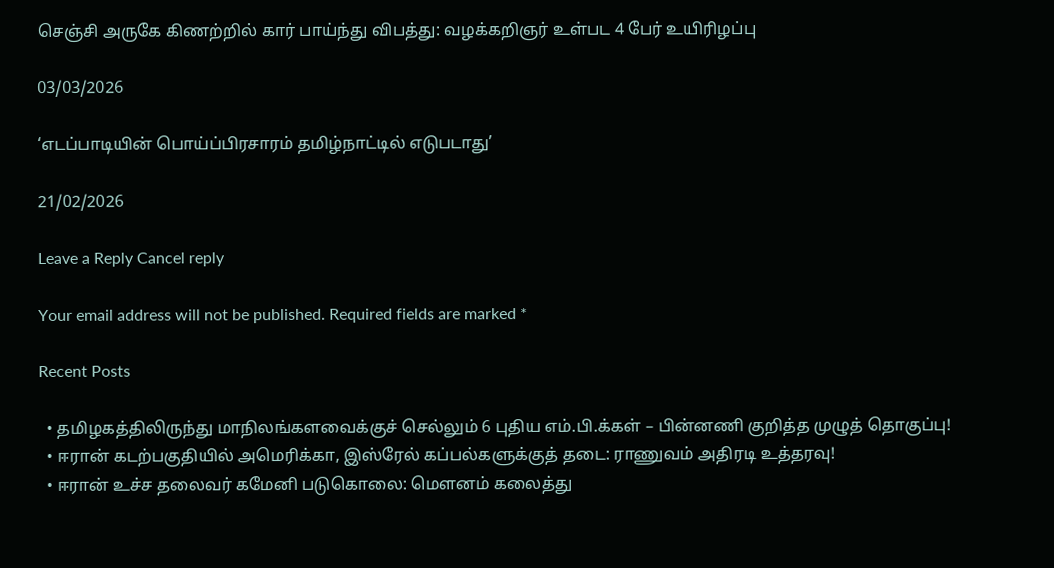செஞ்சி அருகே கிணற்றில் கார் பாய்ந்து விபத்து: வழக்கறிஞர் உள்பட 4 பேர் உயிரிழப்பு

03/03/2026

‘எடப்பாடியின் பொய்ப்பிரசாரம் தமிழ்நாட்டில் எடுபடாது’

21/02/2026

Leave a Reply Cancel reply

Your email address will not be published. Required fields are marked *

Recent Posts

  • தமிழகத்திலிருந்து மாநிலங்களவைக்குச் செல்லும் 6 புதிய எம்.பி.க்கள் – பின்னணி குறித்த முழுத் தொகுப்பு!
  • ஈரான் கடற்பகுதியில் அமெரிக்கா, இஸ்ரேல் கப்பல்களுக்குத் தடை: ராணுவம் அதிரடி உத்தரவு!
  • ஈரான் உச்ச தலைவர் கமேனி படுகொலை: மௌனம் கலைத்து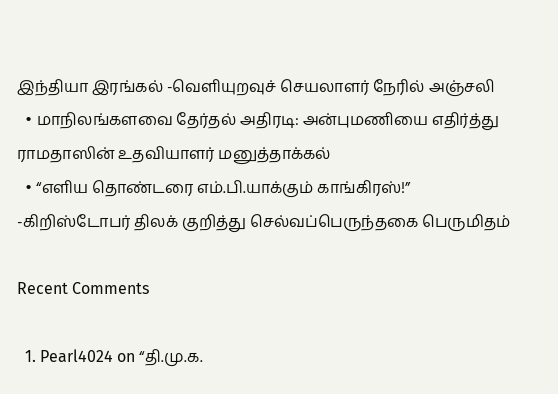இந்தியா இரங்கல் -வெளியுறவுச் செயலாளர் நேரில் அஞ்சலி
  • மாநிலங்களவை தேர்தல் அதிரடி: அன்புமணியை எதிர்த்து ராமதாஸின் உதவியாளர் மனுத்தாக்கல்
  • “எளிய தொண்டரை எம்.பி.யாக்கும் காங்கிரஸ்!” -கிறிஸ்டோபர் திலக் குறித்து செல்வப்பெருந்தகை பெருமிதம்

Recent Comments

  1. Pearl4024 on “தி.மு.க.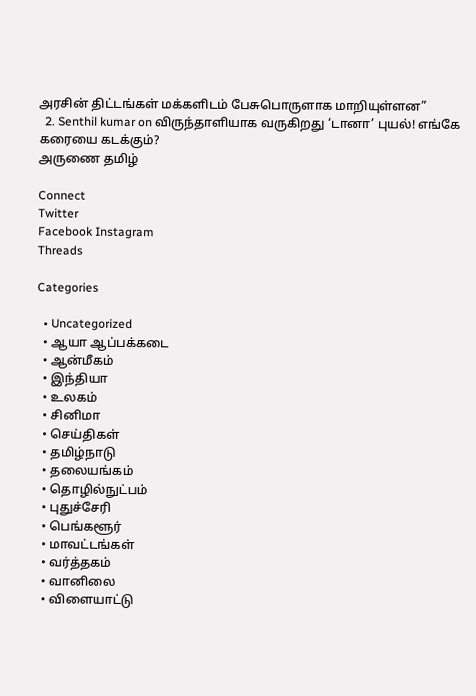அரசின் திட்டங்கள் மக்களிடம் பேசுபொருளாக மாறியுள்ளன”
  2. Senthil kumar on விருந்தாளியாக வருகிறது ‘டானா’ புயல்! எங்கே கரையை கடக்கும்?
அருணை தமிழ்

Connect
Twitter
Facebook Instagram
Threads

Categories

  • Uncategorized
  • ஆயா ஆப்பக்கடை
  • ஆன்மீகம்
  • இந்தியா
  • உலகம்
  • சினிமா
  • செய்திகள்
  • தமிழ்நாடு
  • தலையங்கம்
  • தொழில்நுட்பம்
  • புதுச்சேரி
  • பெங்களூர்
  • மாவட்டங்கள்
  • வர்த்தகம்
  • வானிலை
  • விளையாட்டு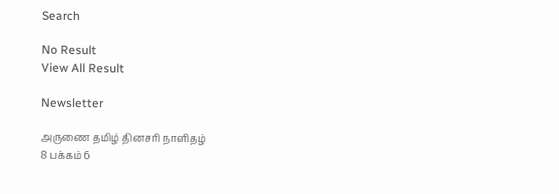Search

No Result
View All Result

Newsletter

அருணை தமிழ் தினசரி நாளிதழ்
8 பக்கம் 6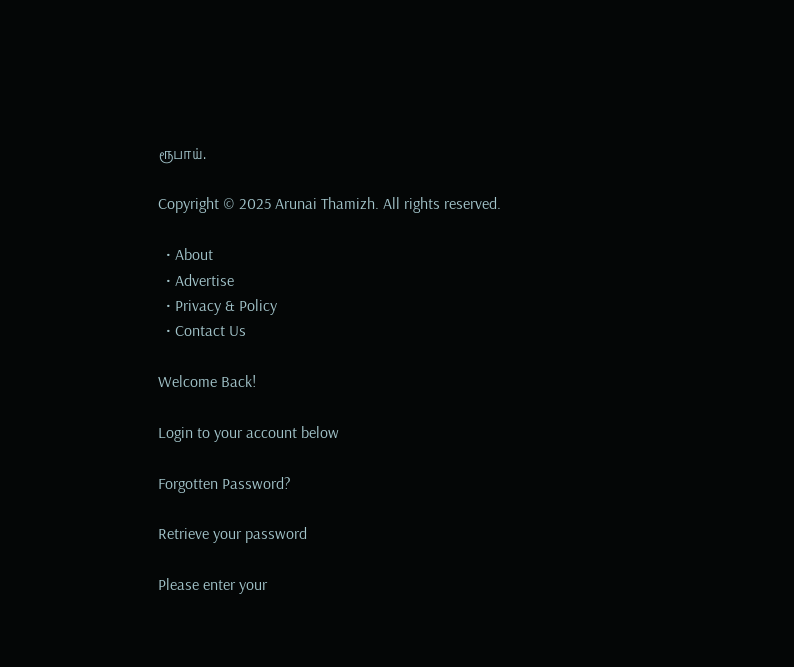ரூபாய்.

Copyright © 2025 Arunai Thamizh. All rights reserved.

  • About
  • Advertise
  • Privacy & Policy
  • Contact Us

Welcome Back!

Login to your account below

Forgotten Password?

Retrieve your password

Please enter your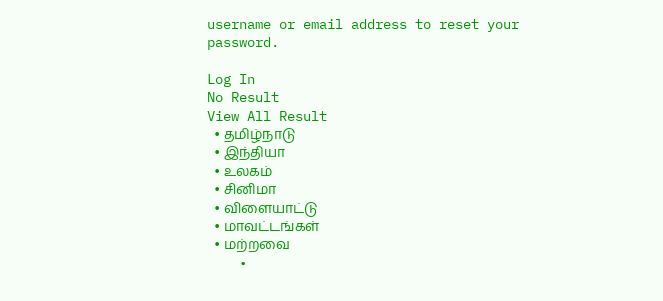username or email address to reset your password.

Log In
No Result
View All Result
  • தமிழ்நாடு
  • இந்தியா
  • உலகம்
  • சினிமா
  • விளையாட்டு
  • மாவட்டங்கள்
  • மற்றவை
    •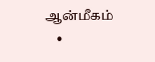ஆன்மீகம்
    •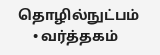தொழில்நுட்பம்
    • வர்த்தகம்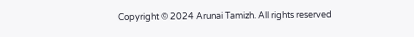Copyright © 2024 Arunai Tamizh. All rights reserved